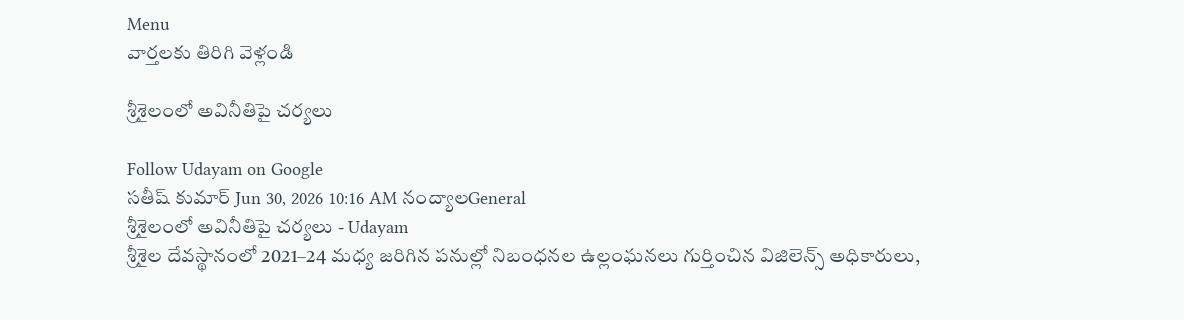Menu
వార్తలకు తిరిగి వెళ్లండి

శ్రీశైలంలో అవినీతిపై చర్యలు

Follow Udayam on Google
సతీష్ కుమార్ Jun 30, 2026 10:16 AM నంద్యాలGeneral
శ్రీశైలంలో అవినీతిపై చర్యలు - Udayam
శ్రీశైల దేవస్థానంలో 2021–24 మధ్య జరిగిన పనుల్లో నిబంధనల ఉల్లంఘనలు గుర్తించిన విజిలెన్స్ అధికారులు,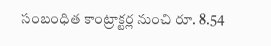సంబంధిత కాంట్రాక్టర్ల నుంచి రూ. 8.54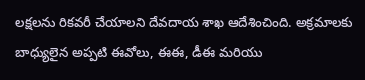లక్షలను రికవరీ చేయాలని దేవదాయ శాఖ ఆదేశించింది. అక్రమాలకు బాధ్యులైన అప్పటి ఈవోలు, ఈఈ, డీఈ మరియు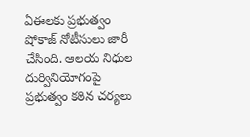ఏఈలకు ప్రభుత్వం షోకాజ్ నోటీసులు జారీ చేసింది. ఆలయ నిధుల దుర్వినియోగంపై ప్రభుత్వం కఠిన చర్యలు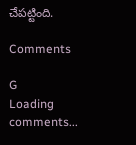చేపట్టింది.

Comments

G
Loading comments...